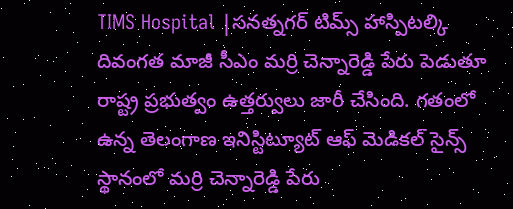TIMS Hospital |సనత్నగర్ టిమ్స్ హాస్పిటల్కి దివంగత మాజీ సీఎం మర్రి చెన్నారెడ్డి పేరు పెడుతూ రాష్ట్ర ప్రభుత్వం ఉత్తర్వులు జారీ చేసింది. గతంలో ఉన్న తెలంగాణ ఇనిస్టిట్యూట్ ఆఫ్ మెడికల్ సైన్స్ స్థానంలో మర్రి చెన్నారెడ్డి పేరు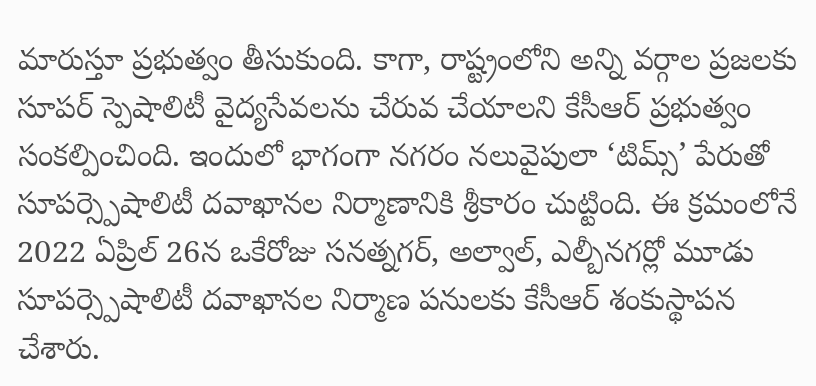మారుస్తూ ప్రభుత్వం తీసుకుంది. కాగా, రాష్ట్రంలోని అన్ని వర్గాల ప్రజలకు సూపర్ స్పెషాలిటీ వైద్యసేవలను చేరువ చేయాలని కేసీఆర్ ప్రభుత్వం సంకల్పించింది. ఇందులో భాగంగా నగరం నలువైపులా ‘టిమ్స్’ పేరుతో సూపర్స్పెషాలిటీ దవాఖానల నిర్మాణానికి శ్రీకారం చుట్టింది. ఈ క్రమంలోనే 2022 ఏప్రిల్ 26న ఒకేరోజు సనత్నగర్, అల్వాల్, ఎల్బీనగర్లో మూడు సూపర్స్పెషాలిటీ దవాఖానల నిర్మాణ పనులకు కేసీఆర్ శంకుస్థాపన చేశారు.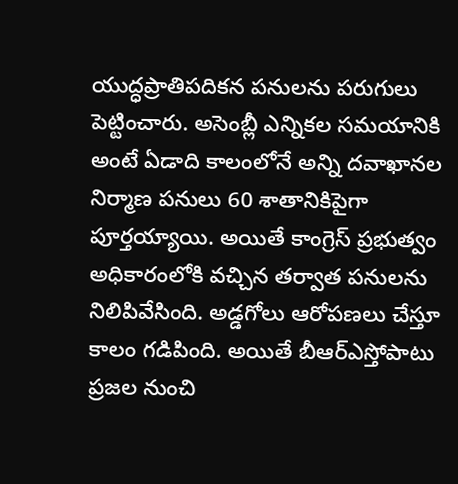యుద్ధప్రాతిపదికన పనులను పరుగులు పెట్టించారు. అసెంబ్లీ ఎన్నికల సమయానికి అంటే ఏడాది కాలంలోనే అన్ని దవాఖానల నిర్మాణ పనులు 60 శాతానికిపైగా పూర్తయ్యాయి. అయితే కాంగ్రెస్ ప్రభుత్వం అధికారంలోకి వచ్చిన తర్వాత పనులను నిలిపివేసింది. అడ్డగోలు ఆరోపణలు చేస్తూ కాలం గడిపింది. అయితే బీఆర్ఎస్తోపాటు ప్రజల నుంచి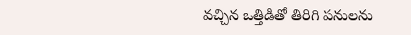వచ్చిన ఒత్తిడితో తిరిగి పనులను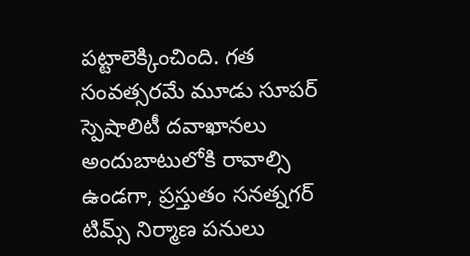పట్టాలెక్కించింది. గత సంవత్సరమే మూడు సూపర్ స్పెషాలిటీ దవాఖానలు అందుబాటులోకి రావాల్సి ఉండగా, ప్రస్తుతం సనత్నగర్ టిమ్స్ నిర్మాణ పనులు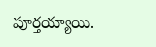పూర్తయ్యాయి.